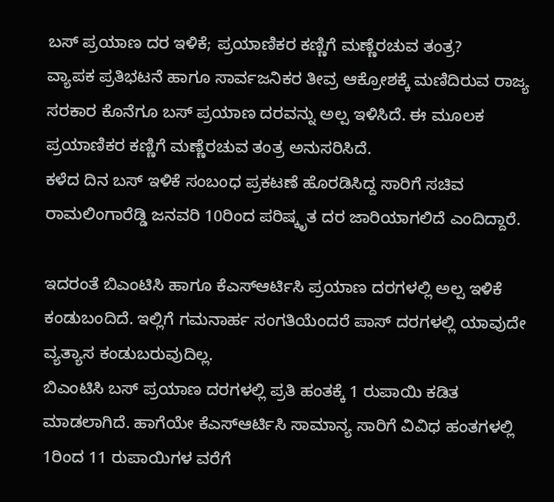ಬಸ್ ಪ್ರಯಾಣ ದರ ಇಳಿಕೆ; ಪ್ರಯಾಣಿಕರ ಕಣ್ಣಿಗೆ ಮಣ್ಣೆರಚುವ ತಂತ್ರ?
ವ್ಯಾಪಕ ಪ್ರತಿಭಟನೆ ಹಾಗೂ ಸಾರ್ವಜನಿಕರ ತೀವ್ರ ಆಕ್ರೋಶಕ್ಕೆ ಮಣಿದಿರುವ ರಾಜ್ಯ ಸರಕಾರ ಕೊನೆಗೂ ಬಸ್ ಪ್ರಯಾಣ ದರವನ್ನು ಅಲ್ಪ ಇಳಿಸಿದೆ. ಈ ಮೂಲಕ ಪ್ರಯಾಣಿಕರ ಕಣ್ಣಿಗೆ ಮಣ್ಣೆರಚುವ ತಂತ್ರ ಅನುಸರಿಸಿದೆ.
ಕಳೆದ ದಿನ ಬಸ್ ಇಳಿಕೆ ಸಂಬಂಧ ಪ್ರಕಟಣೆ ಹೊರಡಿಸಿದ್ದ ಸಾರಿಗೆ ಸಚಿವ ರಾಮಲಿಂಗಾರೆಡ್ಡಿ ಜನವರಿ 10ರಿಂದ ಪರಿಷ್ಕೃತ ದರ ಜಾರಿಯಾಗಲಿದೆ ಎಂದಿದ್ದಾರೆ.

ಇದರಂತೆ ಬಿಎಂಟಿಸಿ ಹಾಗೂ ಕೆಎಸ್ಆರ್ಟಿಸಿ ಪ್ರಯಾಣ ದರಗಳಲ್ಲಿ ಅಲ್ಪ ಇಳಿಕೆ ಕಂಡುಬಂದಿದೆ. ಇಲ್ಲಿಗೆ ಗಮನಾರ್ಹ ಸಂಗತಿಯೆಂದರೆ ಪಾಸ್ ದರಗಳಲ್ಲಿ ಯಾವುದೇ ವ್ಯತ್ಯಾಸ ಕಂಡುಬರುವುದಿಲ್ಲ.
ಬಿಎಂಟಿಸಿ ಬಸ್ ಪ್ರಯಾಣ ದರಗಳಲ್ಲಿ ಪ್ರತಿ ಹಂತಕ್ಕೆ 1 ರುಪಾಯಿ ಕಡಿತ ಮಾಡಲಾಗಿದೆ. ಹಾಗೆಯೇ ಕೆಎಸ್ಆರ್ಟಿಸಿ ಸಾಮಾನ್ಯ ಸಾರಿಗೆ ವಿವಿಧ ಹಂತಗಳಲ್ಲಿ 1ರಿಂದ 11 ರುಪಾಯಿಗಳ ವರೆಗೆ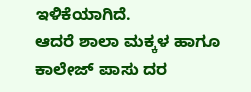ಇಳಿಕೆಯಾಗಿದೆ.
ಆದರೆ ಶಾಲಾ ಮಕ್ಕಳ ಹಾಗೂ ಕಾಲೇಜ್ ಪಾಸು ದರ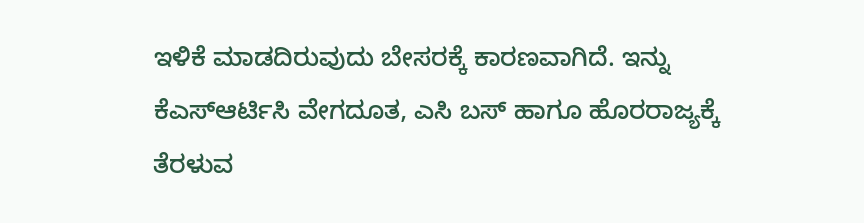ಇಳಿಕೆ ಮಾಡದಿರುವುದು ಬೇಸರಕ್ಕೆ ಕಾರಣವಾಗಿದೆ. ಇನ್ನು ಕೆಎಸ್ಆರ್ಟಿಸಿ ವೇಗದೂತ, ಎಸಿ ಬಸ್ ಹಾಗೂ ಹೊರರಾಜ್ಯಕ್ಕೆ ತೆರಳುವ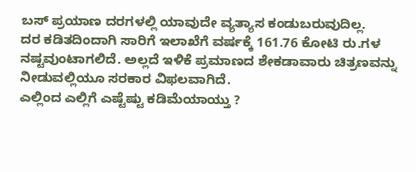ಬಸ್ ಪ್ರಯಾಣ ದರಗಳಲ್ಲಿ ಯಾವುದೇ ವ್ಯತ್ಯಾಸ ಕಂಡುಬರುವುದಿಲ್ಲ.
ದರ ಕಡಿತದಿಂದಾಗಿ ಸಾರಿಗೆ ಇಲಾಖೆಗೆ ವರ್ಷಕ್ಕೆ 161.76 ಕೋಟಿ ರು.ಗಳ ನಷ್ಟವುಂಟಾಗಲಿದೆ. ಅಲ್ಲದೆ ಇಳಿಕೆ ಪ್ರಮಾಣದ ಶೇಕಡಾವಾರು ಚಿತ್ರಣವನ್ನು ನೀಡುವಲ್ಲಿಯೂ ಸರಕಾರ ವಿಫಲವಾಗಿದೆ.
ಎಲ್ಲಿಂದ ಎಲ್ಲಿಗೆ ಎಷ್ಟೆಷ್ಟು ಕಡಿಮೆಯಾಯ್ತು ?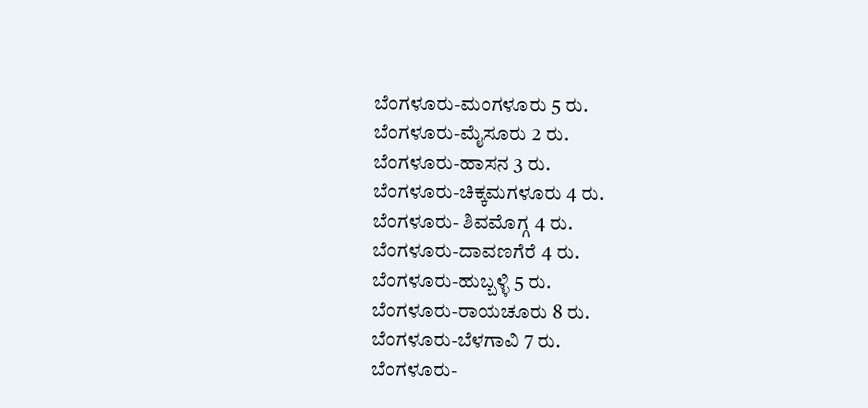ಬೆಂಗಳೂರು-ಮಂಗಳೂರು 5 ರು.
ಬೆಂಗಳೂರು-ಮೈಸೂರು 2 ರು.
ಬೆಂಗಳೂರು-ಹಾಸನ 3 ರು.
ಬೆಂಗಳೂರು-ಚಿಕ್ಕಮಗಳೂರು 4 ರು.
ಬೆಂಗಳೂರು- ಶಿವಮೊಗ್ಗ 4 ರು.
ಬೆಂಗಳೂರು-ದಾವಣಗೆರೆ 4 ರು.
ಬೆಂಗಳೂರು-ಹುಬ್ಬಳ್ಳಿ 5 ರು.
ಬೆಂಗಳೂರು-ರಾಯಚೂರು 8 ರು.
ಬೆಂಗಳೂರು-ಬೆಳಗಾವಿ 7 ರು.
ಬೆಂಗಳೂರು-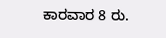ಕಾರವಾರ 8 ರು.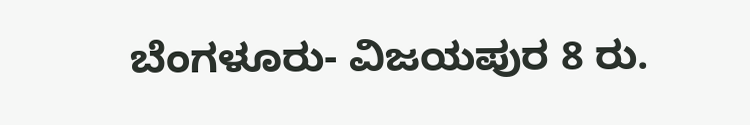ಬೆಂಗಳೂರು- ವಿಜಯಪುರ 8 ರು.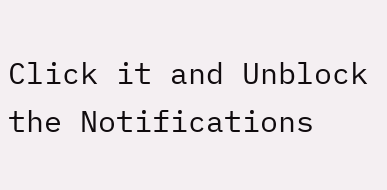Click it and Unblock the Notifications